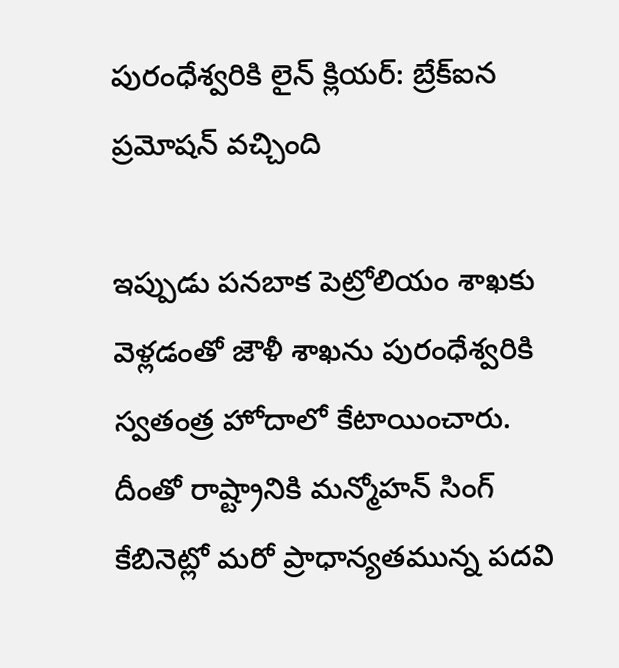పురంధేశ్వరికి లైన్ క్లియర్: బ్రేక్ఐన ప్రమోషన్ వచ్చింది

ఇప్పుడు పనబాక పెట్రోలియం శాఖకు వెళ్లడంతో జౌళీ శాఖను పురంధేశ్వరికి స్వతంత్ర హోదాలో కేటాయించారు. దీంతో రాష్ట్రానికి మన్మోహన్ సింగ్ కేబినెట్లో మరో ప్రాధాన్యతమున్న పదవి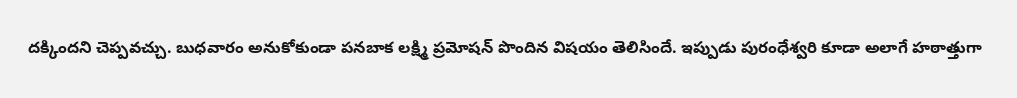దక్కిందని చెప్పవచ్చు. బుధవారం అనుకోకుండా పనబాక లక్ష్మి ప్రమోషన్ పొందిన విషయం తెలిసిందే. ఇప్పుడు పురంధేశ్వరి కూడా అలాగే హఠాత్తుగా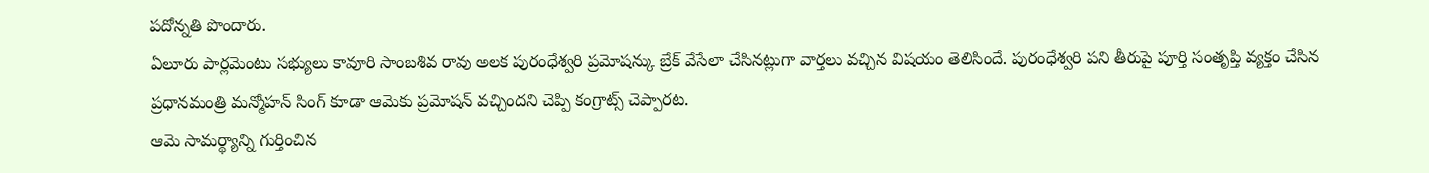పదోన్నతి పొందారు.
ఏలూరు పార్లమెంటు సభ్యులు కావూరి సాంబశివ రావు అలక పురంధేశ్వరి ప్రమోషన్కు బ్రేక్ వేసేలా చేసినట్లుగా వార్తలు వచ్చిన విషయం తెలిసిందే. పురంధేశ్వరి పని తీరుపై పూర్తి సంతృప్తి వ్యక్తం చేసిన ప్రధానమంత్రి మన్మోహన్ సింగ్ కూడా ఆమెకు ప్రమోషన్ వచ్చిందని చెప్పి కంగ్రాట్స్ చెప్పారట.
ఆమె సామర్థ్యాన్ని గుర్తించిన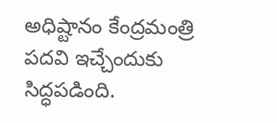అధిష్టానం కేంద్రమంత్రి పదవి ఇచ్చేందుకు సిద్ధపడింది.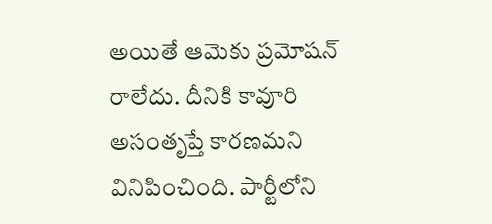అయితే ఆమెకు ప్రమోషన్ రాలేదు. దీనికి కావూరి అసంతృప్తే కారణమని వినిపించింది. పార్టీలోని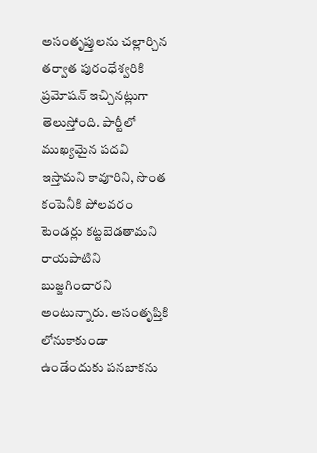అసంతృప్తులను చల్లార్చిన తర్వాత పురంధేశ్వరికి ప్రమోషన్ ఇచ్చినట్లుగా తెలుస్తోంది. పార్టీలో ముఖ్యమైన పదవి ఇస్తామని కావూరిని, సొంత కంపెనీకి పోలవరం టెండర్లు కట్టబెడతామని రాయపాటిని బుజ్జగించారని అంటున్నారు. అసంతృప్తికి లోనుకాకుండా ఉండేందుకు పనబాకను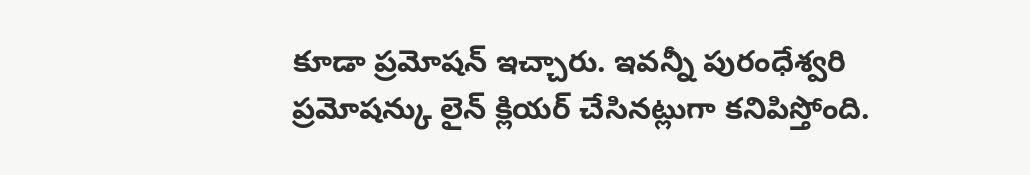కూడా ప్రమోషన్ ఇచ్చారు. ఇవన్నీ పురంధేశ్వరి ప్రమోషన్కు లైన్ క్లియర్ చేసినట్లుగా కనిపిస్తోంది.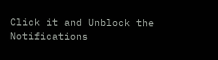Click it and Unblock the Notifications